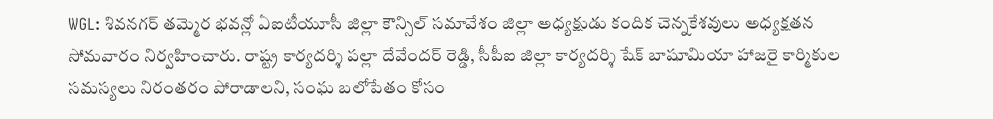WGL: శివనగర్ తమ్మెర భవన్లో ఏఐటీయూసీ జిల్లా కౌన్సిల్ సమావేశం జిల్లా అధ్యక్షుడు కందిక చెన్నకేశవులు అధ్యక్షతన సోమవారం నిర్వహించారు. రాష్ట్ర కార్యదర్శి పల్లా దేవేందర్ రెడ్డి, సీపీఐ జిల్లా కార్యదర్శి షేక్ బాషూమియా హాజరై కార్మికుల సమస్యలు నిరంతరం పోరాడాలని, సంఘ బలోపేతం కోసం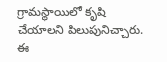గ్రామస్థాయిలో కృషి చేయాలని పిలుపునిచ్చారు. ఈ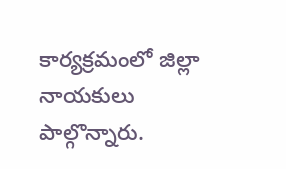కార్యక్రమంలో జిల్లా నాయకులు పాల్గొన్నారు.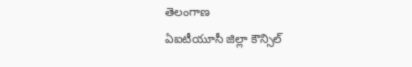తెలంగాణ
ఏఐటీయూసీ జిల్లా కౌన్సిల్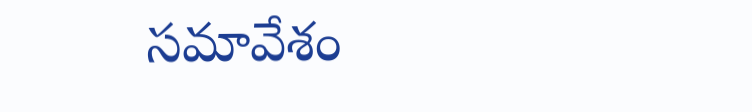సమావేశం